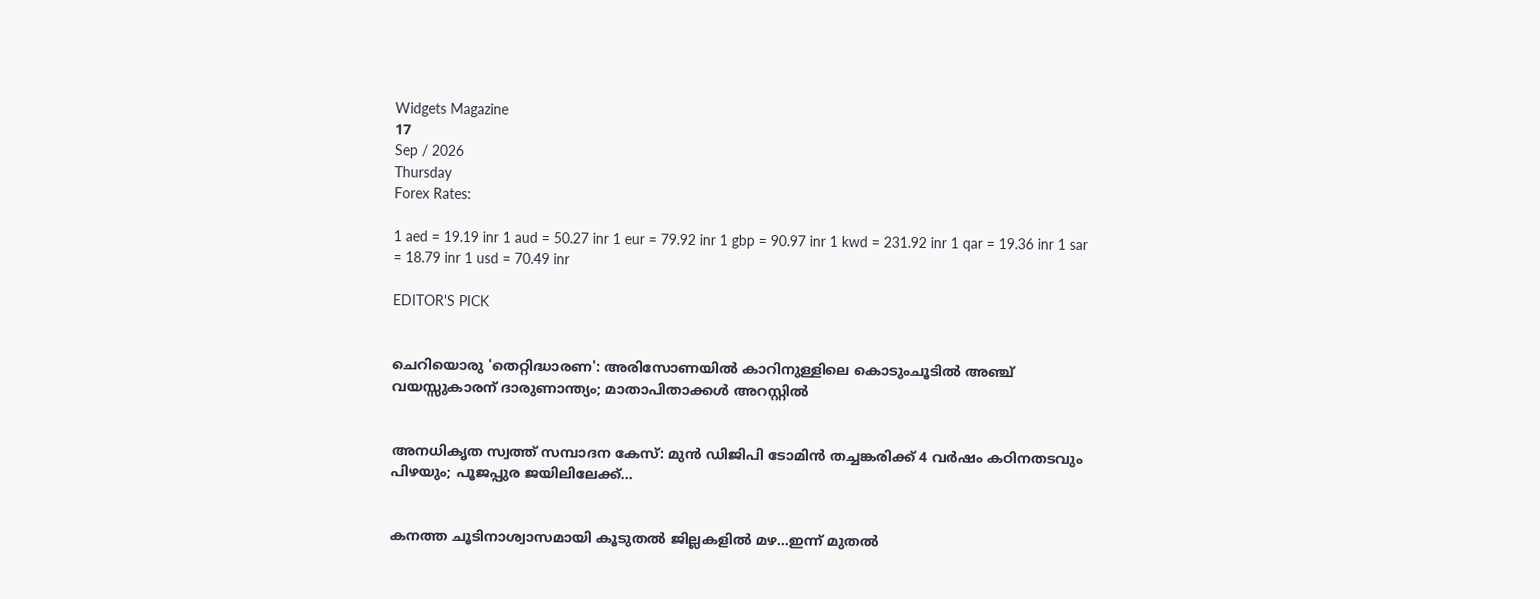Widgets Magazine
17
Sep / 2026
Thursday
Forex Rates:

1 aed = 19.19 inr 1 aud = 50.27 inr 1 eur = 79.92 inr 1 gbp = 90.97 inr 1 kwd = 231.92 inr 1 qar = 19.36 inr 1 sar = 18.79 inr 1 usd = 70.49 inr

EDITOR'S PICK


ചെറിയൊരു 'തെറ്റിദ്ധാരണ': അരിസോണയിൽ കാറിനുള്ളിലെ കൊടുംചൂടിൽ അഞ്ച് വയസ്സുകാരന് ദാരുണാന്ത്യം; മാതാപിതാക്കൾ അറസ്റ്റിൽ


അനധികൃത സ്വത്ത് സമ്പാദന കേസ്: മുൻ ഡിജിപി ടോമിൻ തച്ചങ്കരിക്ക് 4 വർഷം കഠിനതടവും പിഴയും; പൂജപ്പുര ജയിലിലേക്ക്...


കനത്ത ചൂടിനാശ്വാസമായി കൂടുതൽ ജില്ലകളിൽ മഴ...ഇന്ന് മുതൽ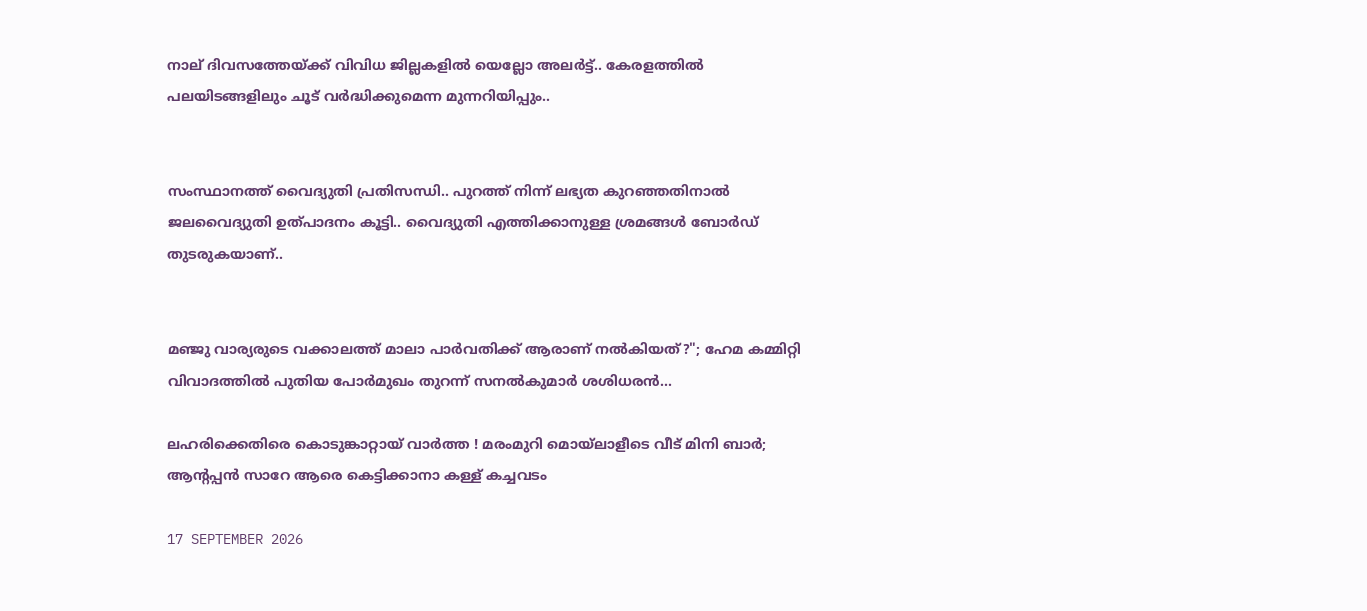നാല് ദിവസത്തേയ്ക്ക് വിവിധ ജില്ലകളിൽ യെല്ലോ അലർട്ട്.. കേരളത്തിൽ പലയിടങ്ങളിലും ചൂട് വർദ്ധിക്കുമെന്ന മുന്നറിയിപ്പും..


സംസ്ഥാനത്ത് വൈദ്യുതി പ്രതിസന്ധി.. പുറത്ത് നിന്ന് ലഭ്യത കുറഞ്ഞതിനാൽ ജലവൈദ്യുതി ഉത്പാദനം കൂട്ടി.. വൈദ്യുതി എത്തിക്കാനുള്ള ശ്രമങ്ങൾ ബോ‍ർഡ് തുടരുകയാണ്..


മഞ്ജു വാര്യരുടെ വക്കാലത്ത് മാലാ പാർവതിക്ക് ആരാണ് നൽകിയത്?"; ഹേമ കമ്മിറ്റി വിവാദത്തിൽ പുതിയ പോർമുഖം തുറന്ന് സനൽകുമാർ ശശിധരൻ...

ലഹരിക്കെതിരെ കൊടുങ്കാറ്റായ് വാര്‍ത്ത ! മരംമുറി മൊയ്‌ലാളീടെ വീട് മിനി ബാര്‍; ആന്റപ്പന്‍ സാറേ ആരെ കെട്ടിക്കാനാ കള്ള് കച്ചവടം

17 SEPTEMBER 2026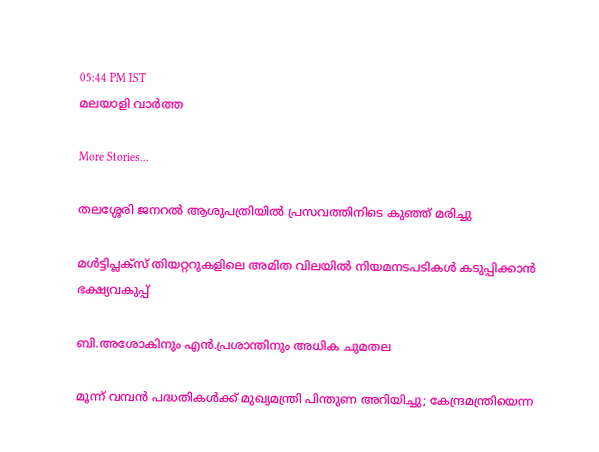05:44 PM IST
മലയാളി വാര്‍ത്ത

More Stories...

തലശ്ശേരി ജനറല്‍ ആശുപത്രിയില്‍ പ്രസവത്തിനിടെ കുഞ്ഞ് മരിച്ചു

മള്‍ട്ടിപ്ലക്‌സ് തിയറ്ററുകളിലെ അമിത വിലയില്‍ നിയമനടപടികള്‍ കടുപ്പിക്കാന്‍ ഭക്ഷ്യവകുപ്പ്

ബി.അശോകിനും എന്‍.പ്രശാന്തിനും അധിക ചുമതല

മൂന്ന് വമ്പൻ പദ്ധതികൾക്ക് മുഖ്യമന്ത്രി പിന്തുണ അറിയിച്ചു; കേന്ദ്രമന്ത്രിയെന്ന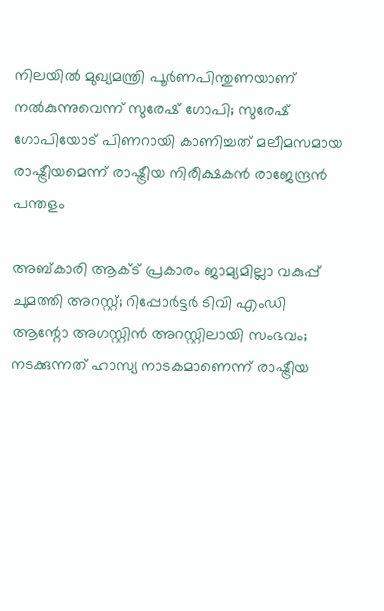നിലയിൽ മുഖ്യമന്ത്രി പൂർണപിന്തുണയാണ് നൽകുന്നുവെന്ന് സുരേഷ് ഗോപി; സുരേഷ് ഗോപിയോട് പിണറായി കാണിച്ചത് മലീമസമായ രാഷ്ട്രീയമെന്ന് രാഷ്ട്രീയ നിരീക്ഷകൻ രാജേന്ദ്രൻ പന്തളം

അബ്കാരി ആക്ട് പ്രകാരം ജാമ്യമില്ലാ വകുപ്പ് ചുമത്തി അറസ്റ്റ്; റിപ്പോര്‍ട്ടര്‍ ടിവി എംഡി ആന്റോ അഗസ്റ്റിന്‍ അറസ്റ്റിലായി സംഭവം; നടക്കുന്നത് ഹാസ്യ നാടകമാണെന്ന് രാഷ്ട്രീയ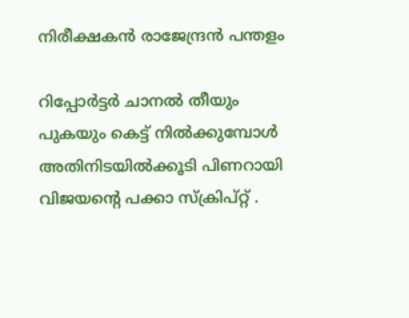നിരീക്ഷകൻ രാജേന്ദ്രൻ പന്തളം

റിപ്പോര്‍ട്ടര്‍ ചാനല്‍ തീയും പുകയും കെട്ട് നില്‍ക്കുമ്പോള്‍ അതിനിടയില്‍ക്കൂടി പിണറായി വിജയന്റെ പക്കാ സ്‌ക്രിപ്റ്റ് .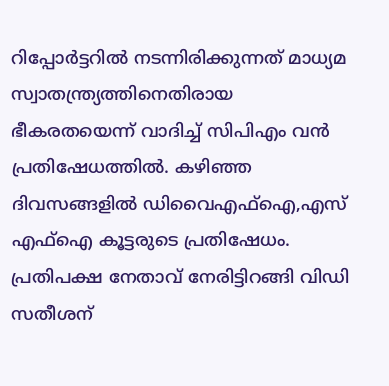റിപ്പോര്‍ട്ടറില്‍ നടന്നിരിക്കുന്നത് മാധ്യമ സ്വാതന്ത്ര്യത്തിനെതിരായ ഭീകരതയെന്ന് വാദിച്ച് സിപിഎം വന്‍ പ്രതിഷേധത്തില്‍. കഴിഞ്ഞ ദിവസങ്ങളില്‍ ഡിവൈഎഫ്‌ഐ,എസ് എഫ്‌ഐ കൂട്ടരുടെ പ്രതിഷേധം. പ്രതിപക്ഷ നേതാവ് നേരിട്ടിറങ്ങി വിഡി സതീശന്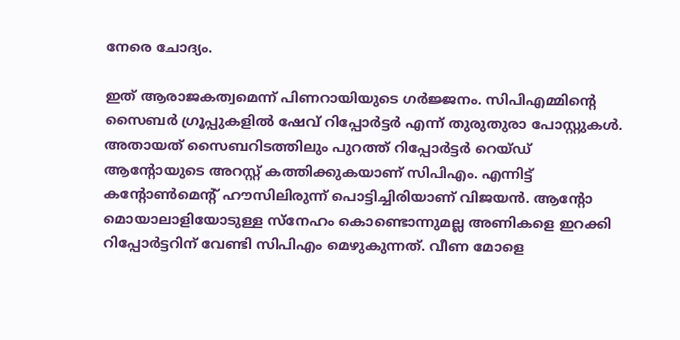നേരെ ചോദ്യം.

ഇത് ആരാജകത്വമെന്ന് പിണറായിയുടെ ഗര്‍ജ്ജനം. സിപിഎമ്മിന്റെ സൈബര്‍ ഗ്രൂപ്പുകളില്‍ ഷേവ് റിപ്പോര്‍ട്ടര്‍ എന്ന് തുരുതുരാ പോസ്റ്റുകള്‍. അതായത് സൈബറിടത്തിലും പുറത്ത് റിപ്പോര്‍ട്ടര്‍ റെയ്ഡ് ആന്റോയുടെ അറസ്റ്റ് കത്തിക്കുകയാണ് സിപിഎം. എന്നിട്ട് കന്റോണ്‍മെന്റ് ഹൗസിലിരുന്ന് പൊട്ടിച്ചിരിയാണ് വിജയന്‍. ആന്റോ മൊയാലാളിയോടുള്ള സ്‌നേഹം കൊണ്ടൊന്നുമല്ല അണികളെ ഇറക്കി റിപ്പോര്‍ട്ടറിന് വേണ്ടി സിപിഎം മെഴുകുന്നത്. വീണ മോളെ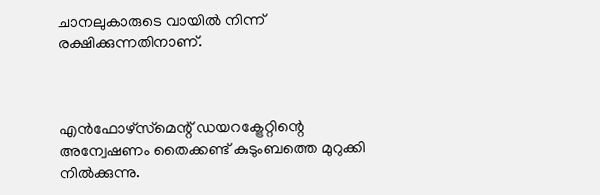ചാനലുകാരുടെ വായില്‍ നിന്ന് രക്ഷിക്കുന്നതിനാണ്.



എന്‍ഫോഴ്‌സ്‌മെന്റ് ഡയറക്ട്രേറ്റിന്റെ അന്വേഷണം തൈക്കണ്ട് കുടുംബത്തെ മുറുക്കി നില്‍ക്കുന്നു.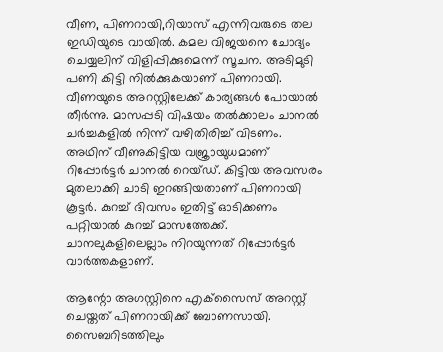വീണ, പിണറായി,റിയാസ് എന്നിവരുടെ തല ഇഡിയുടെ വായില്‍. കമല വിജയനെ ചോദ്യം ചെയ്യലിന് വിളിപ്പിക്കുമെന്ന് സൂചന. അടിമുടി പണി കിട്ടി നില്‍ക്കുകയാണ് പിണറായി. വീണയുടെ അറസ്റ്റിലേക്ക് കാര്യങ്ങള്‍ പോയാല്‍ തീര്‍ന്നു. മാസപ്പടി വിഷയം തല്‍ക്കാലം ചാനല്‍ ചര്‍ച്ചകളില്‍ നിന്ന് വഴിതിരിച്ച് വിടണം. അഥിന് വീണുകിട്ടിയ വജ്രായുധമാണ് റിപ്പോര്‍ട്ടര്‍ ചാനല്‍ റെയ്ഡ്. കിട്ടിയ അവസരം മുതലാക്കി ചാടി ഇറങ്ങിയതാണ് പിണറായി കൂട്ടര്‍. കുറച്ച് ദിവസം ഇതിട്ട് ഓടിക്കണം പറ്റിയാല്‍ കുറച്ച് മാസത്തേക്ക്. ചാനലുകളിലെല്ലാം നിറയുന്നത് റിപ്പോര്‍ട്ടര്‍ വാര്‍ത്തകളാണ്.

ആന്റോ അഗസ്റ്റിനെ എക്‌സൈസ് അറസ്റ്റ് ചെയ്തത് പിണറായിക്ക് ബോണസായി. സൈബറിടത്തിലും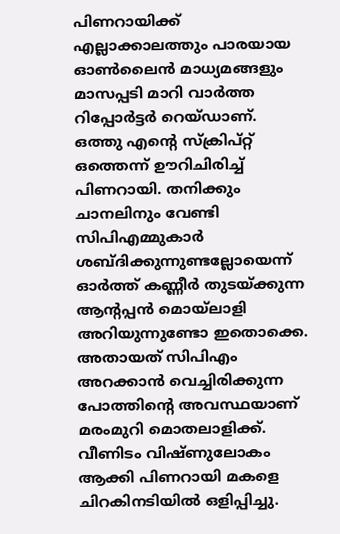പിണറായിക്ക് എല്ലാക്കാലത്തും പാരയായ ഓണ്‍ലൈന്‍ മാധ്യമങ്ങളും മാസപ്പടി മാറി വാര്‍ത്ത റിപ്പോര്‍ട്ടര്‍ റെയ്ഡാണ്. ഒത്തു എന്റെ സ്‌ക്രിപ്റ്റ് ഒത്തെന്ന് ഊറിചിരിച്ച് പിണറായി. തനിക്കും ചാനലിനും വേണ്ടി സിപിഎമ്മുകാര്‍ ശബ്ദിക്കുന്നുണ്ടല്ലോയെന്ന് ഓര്‍ത്ത് കണ്ണീര്‍ തുടയ്ക്കുന്ന ആന്റപ്പന്‍ മൊയ്‌ലാളി അറിയുന്നുണ്ടോ ഇതൊക്കെ. അതായത് സിപിഎം അറക്കാന്‍ വെച്ചിരിക്കുന്ന പോത്തിന്റെ അവസ്ഥയാണ് മരംമുറി മൊതലാളിക്ക്. വീണിടം വിഷ്ണുലോകം ആക്കി പിണറായി മകളെ ചിറകിനടിയില്‍ ഒളിപ്പിച്ചു.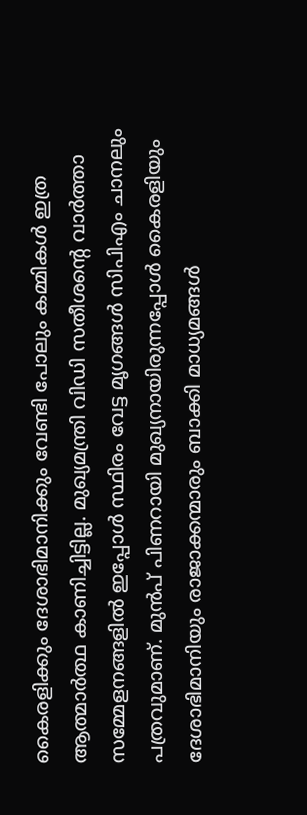കൈരളിക്കും ദേശാഭിമാനിക്കും വേണ്ടി പോലും കമ്മികള്‍ ഇത്ര ആത്മാര്‍ത്ഥ കാണിച്ചിട്ടില്ല. മുഖ്യമന്ത്രി വിഡി സതീശന്റെ വാര്‍ത്താ സമ്മേളനങ്ങളില്‍ ഇപ്പോള്‍ സ്ഥിരം വേട്ട മൃഗങ്ങള്‍ സിപിഎം ചാനലും പത്രവുമാണ്. മുന്‍പ് പിണറായി മുഖ്യനായിരുന്നപ്പോള്‍ കൈരളിയും ദേശാഭിമാനിയും രാജാക്കന്മാരും ബാക്കി മാധ്യമങ്ങള്‍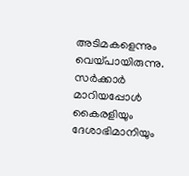അടിമകളെന്നും വെയ്പായിരുന്നു. സര്‍ക്കാര്‍ മാറിയപ്പോള്‍ കൈരളിയും ദേശാഭിമാനിയും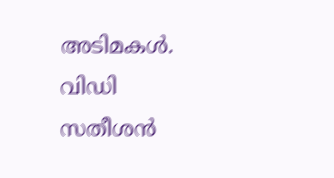അടിമകള്‍. വിഡി സതീശന്‍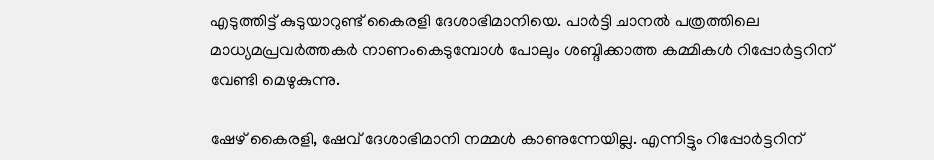എടുത്തിട്ട് കുടുയാറുണ്ട് കൈരളി ദേശാഭിമാനിയെ. പാര്‍ട്ടി ചാനല്‍ പത്രത്തിലെ മാധ്യമപ്രവര്‍ത്തകര്‍ നാണംകെടുമ്പോള്‍ പോലും ശബ്ദിക്കാത്ത കമ്മികള്‍ റിപ്പോര്‍ട്ടറിന് വേണ്ടി മെഴുകുന്നു.

ഷേഴ് കൈരളി, ഷേവ് ദേശാഭിമാനി നമ്മള്‍ കാണുന്നേയില്ല. എന്നിട്ടും റിപ്പോര്‍ട്ടറിന്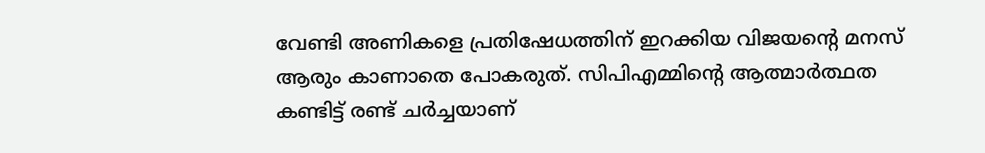വേണ്ടി അണികളെ പ്രതിഷേധത്തിന് ഇറക്കിയ വിജയന്റെ മനസ് ആരും കാണാതെ പോകരുത്. സിപിഎമ്മിന്റെ ആത്മാര്‍ത്ഥത കണ്ടിട്ട് രണ്ട് ചര്‍ച്ചയാണ്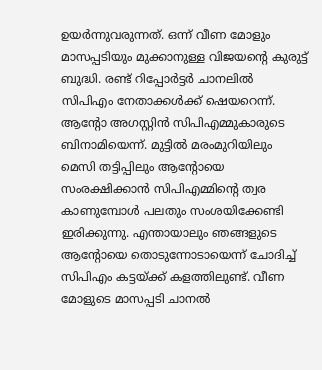ഉയര്‍ന്നുവരുന്നത്. ഒന്ന് വീണ മോളും മാസപ്പടിയും മുക്കാനുള്ള വിജയന്റെ കുരുട്ട് ബുദ്ധി. രണ്ട് റിപ്പോര്‍ട്ടര്‍ ചാനലില്‍ സിപിഎം നേതാക്കള്‍ക്ക് ഷെയറെന്ന്. ആന്റോ അഗസ്റ്റിന്‍ സിപിഎമ്മുകാരുടെ ബിനാമിയെന്ന്. മുട്ടില്‍ മരംമുറിയിലും മെസി തട്ടിപ്പിലും ആന്റോയെ സംരക്ഷിക്കാന്‍ സിപിഎമ്മിന്റെ ത്വര കാണുമ്പോള്‍ പലതും സംശയിക്കേണ്ടി ഇരിക്കുന്നു. എന്തായാലും ഞങ്ങളുടെ ആന്റോയെ തൊടുന്നോടായെന്ന് ചോദിച്ച് സിപിഎം കട്ടയ്ക്ക് കളത്തിലുണ്ട്. വീണ മോളുടെ മാസപ്പടി ചാനല്‍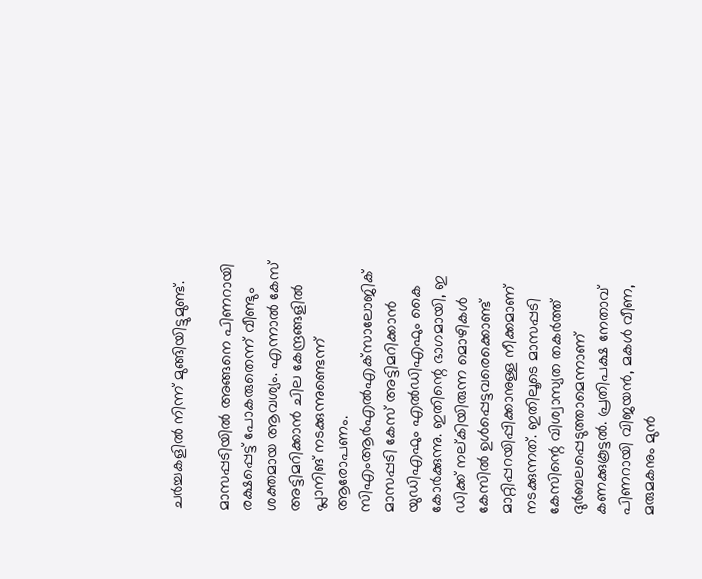ചര്‍ച്ചകളില്‍ നിന്ന് മുങ്ങിയിട്ടുമുണ്ട്.

മാസപ്പടിയില്‍ അങ്ങനെ പിണറായി രക്ഷപ്പെട്ട് പോകരുതെന്ന് വീണ്ടും ശക്തമായ ആവശ്യം. എന്നാല്‍ കേസ് അട്ടിമറിക്കാന്‍ ചില കേന്ദ്രങ്ങളില്‍ പ്ലാനിങ് നടക്കുന്നുണ്ടെന്ന് ആരോപണം. സിഎംആര്‍എല്‍എക്‌സാലോജിക് മാസപ്പടി കേസ് അട്ടിമറിക്കാന്‍ യുഡിഎഫും എല്‍ഡിഎഫും കൈ കോര്‍ക്കുന്നു. ഇതിന്റെ ഭാഗമായി, ഇ ഡിക്ക് നല്കിയിരുന്ന മൊഴികള്‍ കേസില്‍ ഉള്‍പ്പെട്ടവരെക്കൊണ്ട് മാറ്റിപ്പറയിപ്പിക്കാനുള്ള നീക്കമാണ് നടക്കുന്നത്. ഇതിലൂടെ മാസപ്പടി കേസിന്റെ വിശ്വാസ്യത തകര്‍ത്ത് ദുര്‍ബലപ്പെടുത്താമെന്നാണ് കണക്കുകൂട്ടല്‍. പ്രതിപക്ഷ നേതാവ് പിണറായി വിജയന്‍, മകള്‍ വീണ, മരുമകനും മുന്‍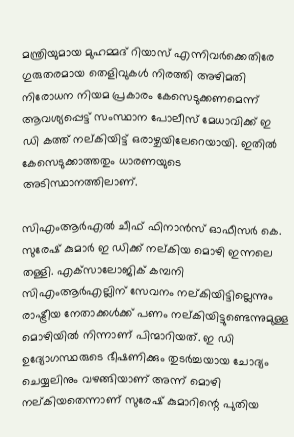മന്ത്രിയുമായ മുഹമ്മദ് റിയാസ് എന്നിവര്‍ക്കെതിരേ ഗുരുതരമായ തെളിവുകള്‍ നിരത്തി അഴിമതി നിരോധന നിയമ പ്രകാരം കേസെടുക്കണമെന്ന് ആവശ്യപ്പെട്ട് സംസ്ഥാന പോലീസ് മേധാവിക്ക് ഇ ഡി കത്ത് നല്കിയിട്ട് ഒരാഴ്ചയിലേറെയായി. ഇതില്‍ കേസെടുക്കാത്തതും ധാരണയുടെ അടിസ്ഥാനത്തിലാണ്.

സിഎംആര്‍എല്‍ ചീഫ് ഫിനാന്‍സ് ഓഫീസര്‍ കെ. സുരേഷ് കുമാര്‍ ഇ ഡിക്ക് നല്കിയ മൊഴി ഇന്നലെ തള്ളി. എക്‌സാലോജിക് കമ്പനി സിഎംആര്‍എല്ലിന് സേവനം നല്കിയിട്ടില്ലെന്നും രാഷ്ട്രീയ നേതാക്കള്‍ക്ക് പണം നല്കിയിട്ടുണ്ടെന്നുമുള്ള മൊഴിയില്‍ നിന്നാണ് പിന്മാറിയത്. ഇ ഡി ഉദ്യോഗസ്ഥരുടെ ഭീഷണിക്കും തുടര്‍ച്ചയായ ചോദ്യം ചെയ്യലിനും വഴങ്ങിയാണ് അന്ന് മൊഴി നല്കിയതെന്നാണ് സുരേഷ് കുമാറിന്റെ പുതിയ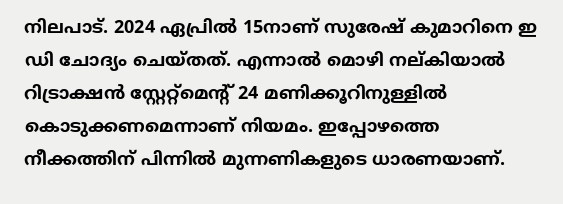നിലപാട്. 2024 ഏപ്രില്‍ 15നാണ് സുരേഷ് കുമാറിനെ ഇ ഡി ചോദ്യം ചെയ്തത്. എന്നാല്‍ മൊഴി നല്കിയാല്‍ റിട്രാക്ഷന്‍ സ്റ്റേറ്റ്‌മെന്റ് 24 മണിക്കൂറിനുള്ളില്‍ കൊടുക്കണമെന്നാണ് നിയമം. ഇപ്പോഴത്തെ നീക്കത്തിന് പിന്നില്‍ മുന്നണികളുടെ ധാരണയാണ്.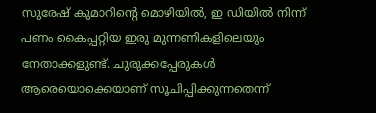സുരേഷ് കുമാറിന്റെ മൊഴിയില്‍, ഇ ഡിയില്‍ നിന്ന് പണം കൈപ്പറ്റിയ ഇരു മുന്നണികളിലെയും നേതാക്കളുണ്ട്. ചുരുക്കപ്പേരുകള്‍ ആരെയൊക്കെയാണ് സൂചിപ്പിക്കുന്നതെന്ന്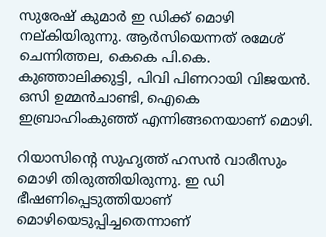സുരേഷ് കുമാര്‍ ഇ ഡിക്ക് മൊഴി നല്കിയിരുന്നു. ആര്‍സിയെന്നത് രമേശ് ചെന്നിത്തല, കെകെ പി.കെ. കുഞ്ഞാലിക്കുട്ടി, പിവി പിണറായി വിജയന്‍. ഒസി ഉമ്മന്‍ചാണ്ടി, ഐകെ ഇബ്രാഹിംകുഞ്ഞ് എന്നിങ്ങനെയാണ് മൊഴി.

റിയാസിന്റെ സുഹൃത്ത് ഹസന്‍ വാരീസും മൊഴി തിരുത്തിയിരുന്നു. ഇ ഡി ഭീഷണിപ്പെടുത്തിയാണ് മൊഴിയെടുപ്പിച്ചതെന്നാണ്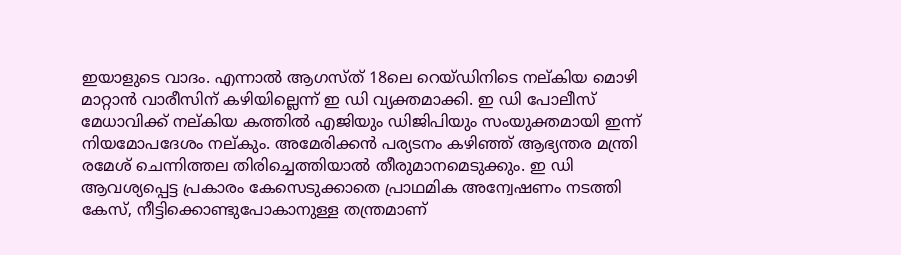ഇയാളുടെ വാദം. എന്നാല്‍ ആഗസ്ത് 18ലെ റെയ്ഡിനിടെ നല്കിയ മൊഴി മാറ്റാന്‍ വാരീസിന് കഴിയില്ലെന്ന് ഇ ഡി വ്യക്തമാക്കി. ഇ ഡി പോലീസ് മേധാവിക്ക് നല്കിയ കത്തില്‍ എജിയും ഡിജിപിയും സംയുക്തമായി ഇന്ന് നിയമോപദേശം നല്കും. അമേരിക്കന്‍ പര്യടനം കഴിഞ്ഞ് ആഭ്യന്തര മന്ത്രി രമേശ് ചെന്നിത്തല തിരിച്ചെത്തിയാല്‍ തീരുമാനമെടുക്കും. ഇ ഡി ആവശ്യപ്പെട്ട പ്രകാരം കേസെടുക്കാതെ പ്രാഥമിക അന്വേഷണം നടത്തി കേസ്, നീട്ടിക്കൊണ്ടുപോകാനുള്ള തന്ത്രമാണ്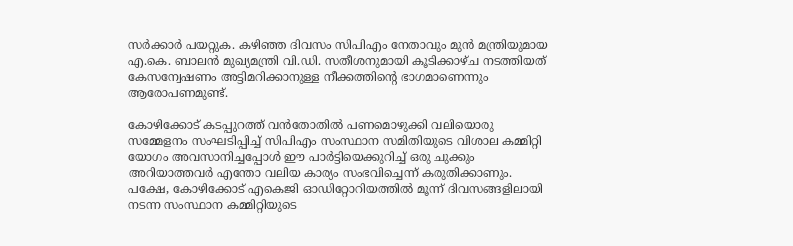സര്‍ക്കാര്‍ പയറ്റുക. കഴിഞ്ഞ ദിവസം സിപിഎം നേതാവും മുന്‍ മന്ത്രിയുമായ എ.കെ. ബാലന്‍ മുഖ്യമന്ത്രി വി.ഡി. സതീശനുമായി കൂടിക്കാഴ്ച നടത്തിയത് കേസന്വേഷണം അട്ടിമറിക്കാനുള്ള നീക്കത്തിന്റെ ഭാഗമാണെന്നും ആരോപണമുണ്ട്.

കോഴിക്കോട് കടപ്പുറത്ത് വന്‍തോതില്‍ പണമൊഴുക്കി വലിയൊരു സമ്മേളനം സംഘടിപ്പിച്ച് സിപിഎം സംസ്ഥാന സമിതിയുടെ വിശാല കമ്മിറ്റി യോഗം അവസാനിച്ചപ്പോള്‍ ഈ പാര്‍ട്ടിയെക്കുറിച്ച് ഒരു ചുക്കും അറിയാത്തവര്‍ എന്തോ വലിയ കാര്യം സംഭവിച്ചെന്ന് കരുതിക്കാണും. പക്ഷേ, കോഴിക്കോട് എകെജി ഓഡിറ്റോറിയത്തില്‍ മൂന്ന് ദിവസങ്ങളിലായി നടന്ന സംസ്ഥാന കമ്മിറ്റിയുടെ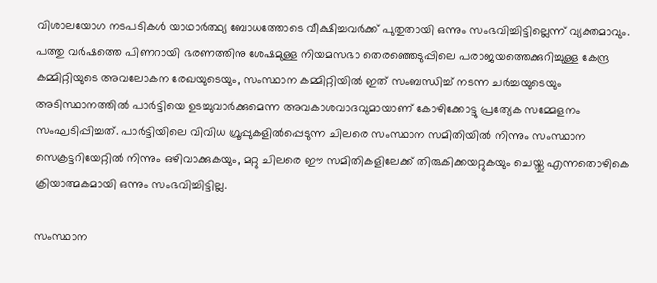വിശാലയോഗ നടപടികള്‍ യാഥാര്‍ത്ഥ്യ ബോധത്തോടെ വീക്ഷിച്ചവര്‍ക്ക് പുതുതായി ഒന്നും സംഭവിച്ചിട്ടില്ലെന്ന് വ്യക്തമാവും. പത്തു വര്‍ഷത്തെ പിണറായി ഭരണത്തിനു ശേഷമുള്ള നിയമസഭാ തെരഞ്ഞെടുപ്പിലെ പരാജയത്തെക്കുറിച്ചുള്ള കേന്ദ്ര കമ്മിറ്റിയുടെ അവലോകന രേഖയുടെയും, സംസ്ഥാന കമ്മിറ്റിയില്‍ ഇത് സംബന്ധിച്ച് നടന്ന ചര്‍ച്ചയുടെയും അടിസ്ഥാനത്തില്‍ പാര്‍ട്ടിയെ ഉടച്ചുവാര്‍ക്കുമെന്ന അവകാശവാദവുമായാണ് കോഴിക്കോട്ടു പ്രത്യേക സമ്മേളനം സംഘടിപ്പിച്ചത്. പാര്‍ട്ടിയിലെ വിവിധ ഗ്രൂപ്പുകളില്‍പ്പെടുന്ന ചിലരെ സംസ്ഥാന സമിതിയില്‍ നിന്നും സംസ്ഥാന സെക്രട്ടറിയേറ്റില്‍ നിന്നും ഒഴിവാക്കുകയും, മറ്റു ചിലരെ ഈ സമിതികളിലേക്ക് തിരുകിക്കയറ്റുകയും ചെയ്തു എന്നതൊഴികെ ക്രിയാത്മകമായി ഒന്നും സംഭവിച്ചിട്ടില്ല.

സംസ്ഥാന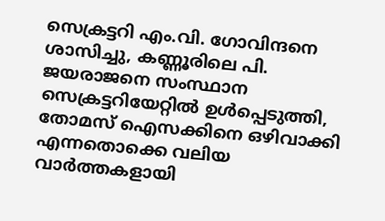സെക്രട്ടറി എം.വി. ഗോവിന്ദനെ ശാസിച്ചു, കണ്ണൂരിലെ പി. ജയരാജനെ സംസ്ഥാന സെക്രട്ടറിയേറ്റില്‍ ഉള്‍പ്പെടുത്തി, തോമസ് ഐസക്കിനെ ഒഴിവാക്കി എന്നതൊക്കെ വലിയ വാര്‍ത്തകളായി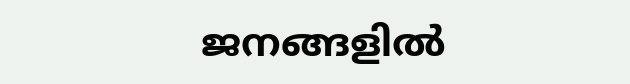ജനങ്ങളില്‍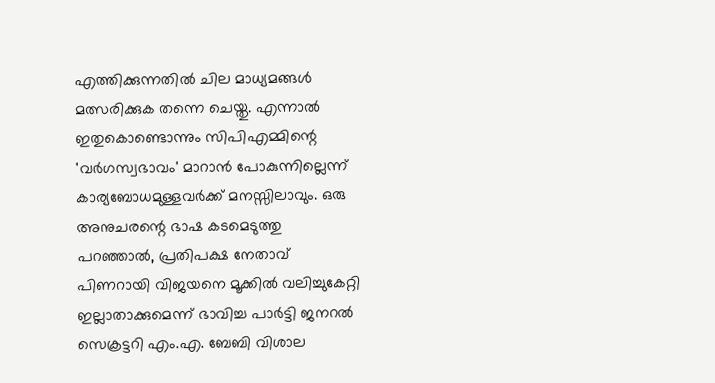എത്തിക്കുന്നതില്‍ ചില മാധ്യമങ്ങള്‍ മത്സരിക്കുക തന്നെ ചെയ്തു. എന്നാല്‍ ഇതുകൊണ്ടൊന്നും സിപിഎമ്മിന്റെ 'വര്‍ഗസ്വഭാവം' മാറാന്‍ പോകുന്നില്ലെന്ന് കാര്യബോധമുള്ളവര്‍ക്ക് മനസ്സിലാവും. ഒരു അനുചരന്റെ ഭാഷ കടമെടുത്തു പറഞ്ഞാല്‍, പ്രതിപക്ഷ നേതാവ് പിണറായി വിജയനെ മൂക്കില്‍ വലിച്ചുകേറ്റി ഇല്ലാതാക്കുമെന്ന് ഭാവിച്ച പാര്‍ട്ടി ജനറല്‍ സെക്രട്ടറി എം.എ. ബേബി വിശാല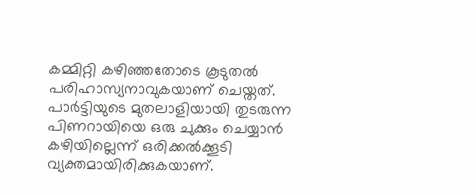കമ്മിറ്റി കഴിഞ്ഞതോടെ കൂടുതല്‍ പരിഹാസ്യനാവുകയാണ് ചെയ്തത്. പാര്‍ട്ടിയുടെ മുതലാളിയായി തുടരുന്ന പിണറായിയെ ഒരു ചുക്കും ചെയ്യാന്‍ കഴിയില്ലെന്ന് ഒരിക്കല്‍ക്കൂടി വ്യക്തമായിരിക്കുകയാണ്.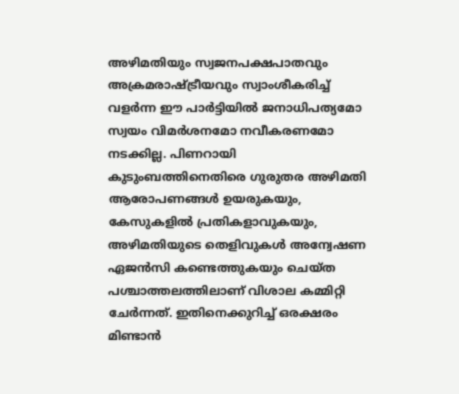അഴിമതിയും സ്വജനപക്ഷപാതവും അക്രമരാഷ്ട്രീയവും സ്വാംശീകരിച്ച് വളര്‍ന്ന ഈ പാര്‍ട്ടിയില്‍ ജനാധിപത്യമോ സ്വയം വിമര്‍ശനമോ നവീകരണമോ നടക്കില്ല. പിണറായി കുടുംബത്തിനെതിരെ ഗുരുതര അഴിമതി ആരോപണങ്ങള്‍ ഉയരുകയും, കേസുകളില്‍ പ്രതികളാവുകയും, അഴിമതിയുടെ തെളിവുകള്‍ അന്വേഷണ ഏജന്‍സി കണ്ടെത്തുകയും ചെയ്ത പശ്ചാത്തലത്തിലാണ് വിശാല കമ്മിറ്റി ചേര്‍ന്നത്. ഇതിനെക്കുറിച്ച് ഒരക്ഷരം മിണ്ടാന്‍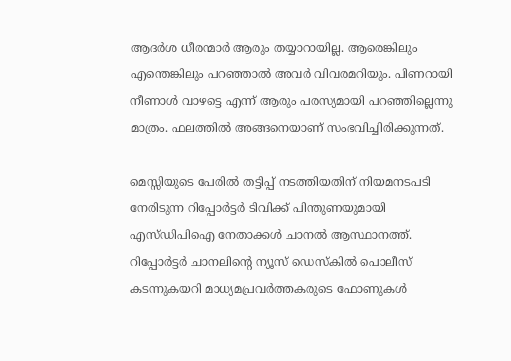ആദര്‍ശ ധീരന്മാര്‍ ആരും തയ്യാറായില്ല. ആരെങ്കിലും എന്തെങ്കിലും പറഞ്ഞാല്‍ അവര്‍ വിവരമറിയും. പിണറായി നീണാള്‍ വാഴട്ടെ എന്ന് ആരും പരസ്യമായി പറഞ്ഞില്ലെന്നു മാത്രം. ഫലത്തില്‍ അങ്ങനെയാണ് സംഭവിച്ചിരിക്കുന്നത്.

മെസ്സിയുടെ പേരില്‍ തട്ടിപ്പ് നടത്തിയതിന് നിയമനടപടി നേരിടുന്ന റിപ്പോര്‍ട്ടര്‍ ടിവിക്ക് പിന്തുണയുമായി എസ്ഡിപിഐ നേതാക്കള്‍ ചാനല്‍ ആസ്ഥാനത്ത്. റിപ്പോര്‍ട്ടര്‍ ചാനലിന്റെ ന്യൂസ് ഡെസ്‌കില്‍ പൊലീസ് കടന്നുകയറി മാധ്യമപ്രവര്‍ത്തകരുടെ ഫോണുകള്‍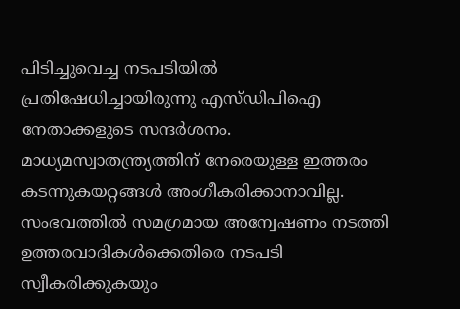പിടിച്ചുവെച്ച നടപടിയില്‍ പ്രതിഷേധിച്ചായിരുന്നു എസ്ഡിപിഐ നേതാക്കളുടെ സന്ദര്‍ശനം. മാധ്യമസ്വാതന്ത്ര്യത്തിന് നേരെയുള്ള ഇത്തരം കടന്നുകയറ്റങ്ങള്‍ അംഗീകരിക്കാനാവില്ല. സംഭവത്തില്‍ സമഗ്രമായ അന്വേഷണം നടത്തി ഉത്തരവാദികള്‍ക്കെതിരെ നടപടി സ്വീകരിക്കുകയും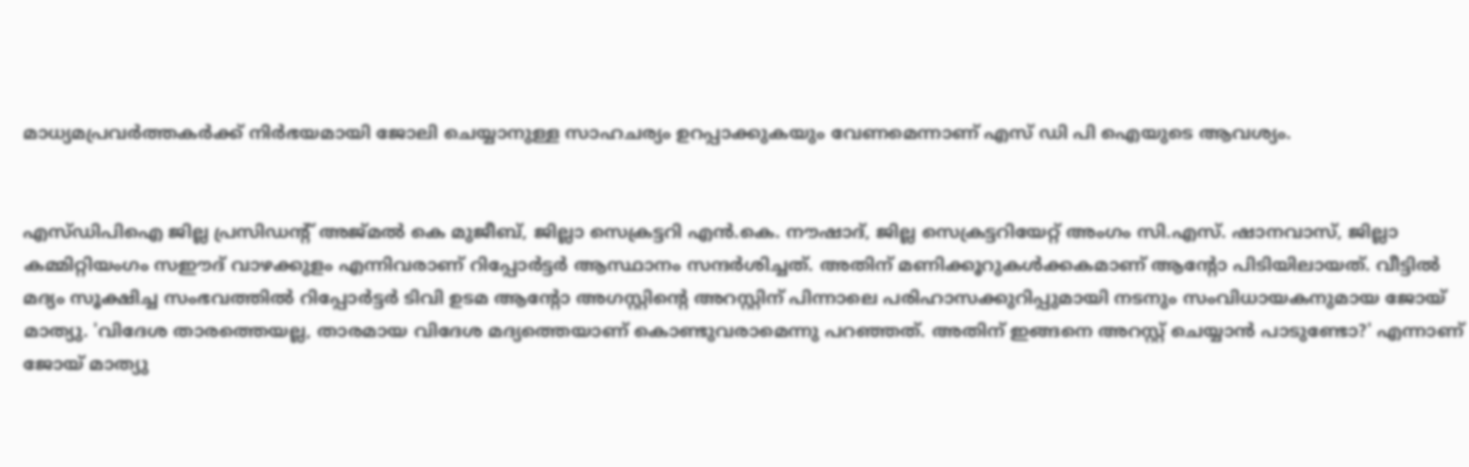മാധ്യമപ്രവര്‍ത്തകര്‍ക്ക് നിര്‍ഭയമായി ജോലി ചെയ്യാനുള്ള സാഹചര്യം ഉറപ്പാക്കുകയും വേണമെന്നാണ് എസ് ഡി പി ഐയുടെ ആവശ്യം.


എസ്ഡിപിഐ ജില്ല പ്രസിഡന്റ് അജ്മല്‍ കെ മുജീബ്, ജില്ലാ സെക്രട്ടറി എന്‍.കെ. നൗഷാദ്, ജില്ല സെക്രട്ടറിയേറ്റ് അംഗം സി.എസ്. ഷാനവാസ്, ജില്ലാ കമ്മിറ്റിയംഗം സഈദ് വാഴക്കുളം എന്നിവരാണ് റിപ്പോര്‍ട്ടര്‍ ആസ്ഥാനം സന്ദര്‍ശിച്ചത്. അതിന് മണിക്കൂറുകള്‍ക്കകമാണ് ആന്റോ പിടിയിലായത്. വീട്ടില്‍ മദ്യം സൂക്ഷിച്ച സംഭവത്തില്‍ റിപ്പോര്‍ട്ടര്‍ ടിവി ഉടമ ആന്റോ അഗസ്റ്റിന്റെ അറസ്റ്റിന് പിന്നാലെ പരിഹാസക്കുറിപ്പുമായി നടനും സംവിധായകനുമായ ജോയ് മാത്യു. 'വിദേശ താരത്തെയല്ല, താരമായ വിദേശ മദ്യത്തെയാണ് കൊണ്ടുവരാമെന്നു പറഞ്ഞത്. അതിന് ഇങ്ങനെ അറസ്റ്റ് ചെയ്യാന്‍ പാടുണ്ടോ?' എന്നാണ് ജോയ് മാത്യു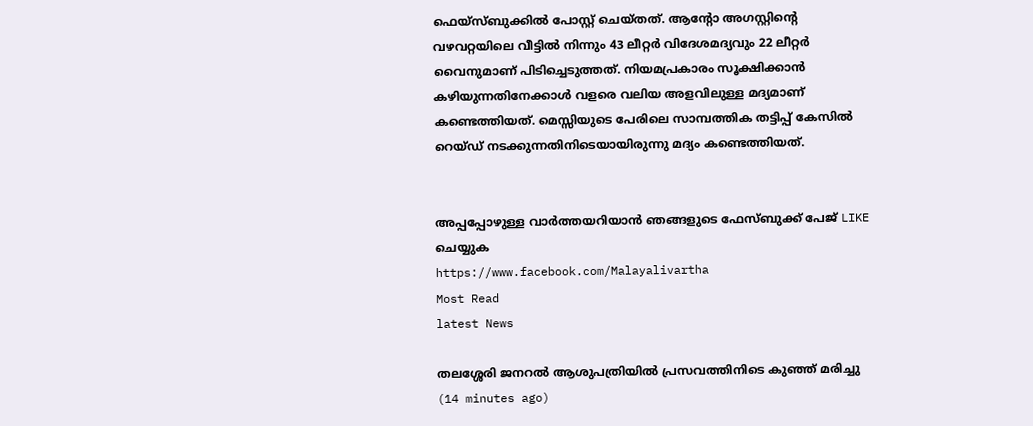ഫെയ്‌സ്ബുക്കില്‍ പോസ്റ്റ് ചെയ്തത്. ആന്റോ അഗസ്റ്റിന്റെ വഴവറ്റയിലെ വീട്ടില്‍ നിന്നും 43 ലീറ്റര്‍ വിദേശമദ്യവും 22 ലീറ്റര്‍ വൈനുമാണ് പിടിച്ചെടുത്തത്. നിയമപ്രകാരം സൂക്ഷിക്കാന്‍ കഴിയുന്നതിനേക്കാള്‍ വളരെ വലിയ അളവിലുള്ള മദ്യമാണ് കണ്ടെത്തിയത്. മെസ്സിയുടെ പേരിലെ സാമ്പത്തിക തട്ടിപ്പ് കേസില്‍ റെയ്ഡ് നടക്കുന്നതിനിടെയായിരുന്നു മദ്യം കണ്ടെത്തിയത്.


അപ്പപ്പോഴുള്ള വാര്‍ത്തയറിയാന്‍ ഞങ്ങളുടെ ഫേസ്‌ബുക്ക്‌ പേജ് LIKE ചെയ്യുക
https://www.facebook.com/Malayalivartha
Most Read
latest News

തലശ്ശേരി ജനറല്‍ ആശുപത്രിയില്‍ പ്രസവത്തിനിടെ കുഞ്ഞ് മരിച്ചു  (14 minutes ago)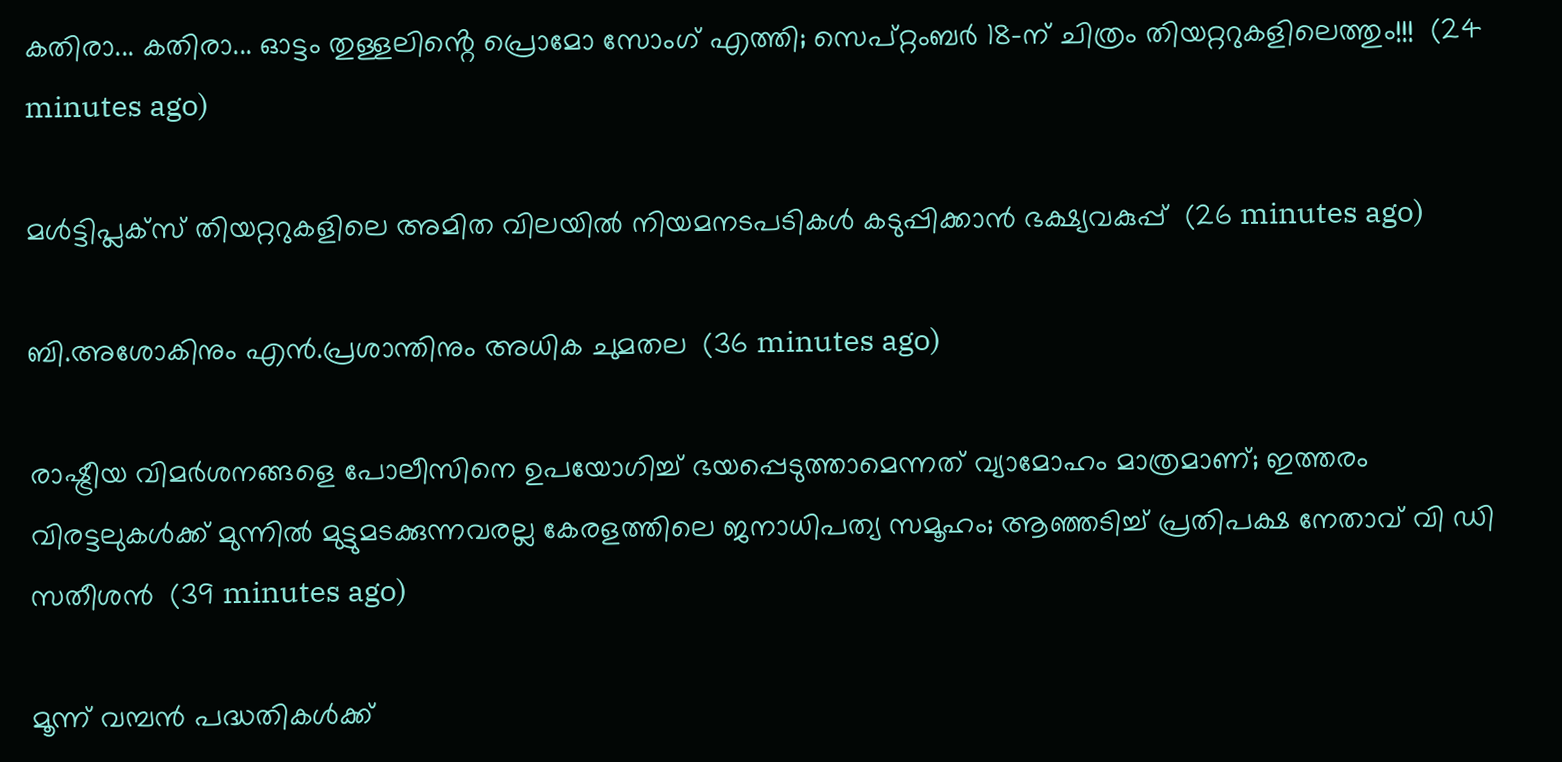കതിരാ... കതിരാ... ഓട്ടം തുള്ളലിൻ്റെ പ്രൊമോ സോംഗ് എത്തി; സെപ്റ്റംബർ 18-ന് ചിത്രം തിയറ്ററുകളിലെത്തും!!!  (24 minutes ago)

മള്‍ട്ടിപ്ലക്‌സ് തിയറ്ററുകളിലെ അമിത വിലയില്‍ നിയമനടപടികള്‍ കടുപ്പിക്കാന്‍ ഭക്ഷ്യവകുപ്പ്  (26 minutes ago)

ബി.അശോകിനും എന്‍.പ്രശാന്തിനും അധിക ചുമതല  (36 minutes ago)

രാഷ്ട്രീയ വിമർശനങ്ങളെ പോലീസിനെ ഉപയോഗിച്ച് ഭയപ്പെടുത്താമെന്നത് വ്യാമോഹം മാത്രമാണ്; ഇത്തരം വിരട്ടലുകൾക്ക് മുന്നിൽ മുട്ടുമടക്കുന്നവരല്ല കേരളത്തിലെ ജനാധിപത്യ സമൂഹം; ആഞ്ഞടിച്ച് പ്രതിപക്ഷ നേതാവ് വി ഡി സതീശൻ  (39 minutes ago)

മൂന്ന് വമ്പൻ പദ്ധതികൾക്ക്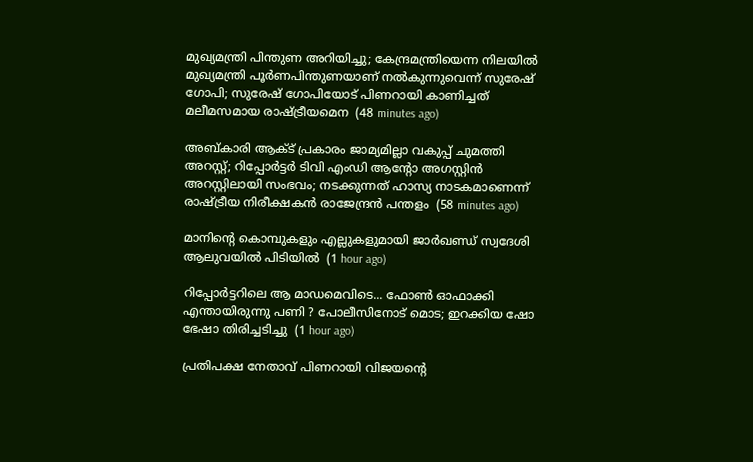മുഖ്യമന്ത്രി പിന്തുണ അറിയിച്ചു; കേന്ദ്രമന്ത്രിയെന്ന നിലയിൽ മുഖ്യമന്ത്രി പൂർണപിന്തുണയാണ് നൽകുന്നുവെന്ന് സുരേഷ് ഗോപി; സുരേഷ് ഗോപിയോട് പിണറായി കാണിച്ചത് മലീമസമായ രാഷ്ട്രീയമെന  (48 minutes ago)

അബ്കാരി ആക്ട് പ്രകാരം ജാമ്യമില്ലാ വകുപ്പ് ചുമത്തി അറസ്റ്റ്; റിപ്പോര്‍ട്ടര്‍ ടിവി എംഡി ആന്റോ അഗസ്റ്റിന്‍ അറസ്റ്റിലായി സംഭവം; നടക്കുന്നത് ഹാസ്യ നാടകമാണെന്ന് രാഷ്ട്രീയ നിരീക്ഷകൻ രാജേന്ദ്രൻ പന്തളം  (58 minutes ago)

മാനിന്റെ കൊമ്പുകളും എല്ലുകളുമായി ജാര്‍ഖണ്ഡ് സ്വദേശി ആലുവയില്‍ പിടിയില്‍  (1 hour ago)

റിപ്പോര്‍ട്ടറിലെ ആ മാഡമെവിടെ... ഫോണ്‍ ഓഫാക്കി എന്തായിരുന്നു പണി ? പോലീസിനോട് മൊട; ഇറക്കിയ ഷോ ഭേഷാ തിരിച്ചടിച്ചു  (1 hour ago)

പ്രതിപക്ഷ നേതാവ് പിണറായി വിജയന്റെ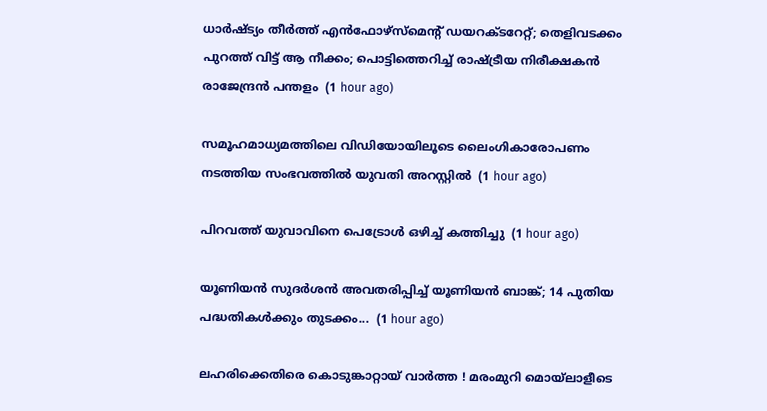ധാർഷ്ട്യം തീർത്ത് എൻഫോഴ്സ്മെൻ്റ് ഡയറക്ടറേറ്റ്; തെളിവടക്കം പുറത്ത് വിട്ട് ആ നീക്കം; പൊട്ടിത്തെറിച്ച് രാഷ്ട്രീയ നിരീക്ഷകൻ രാജേന്ദ്രൻ പന്തളം  (1 hour ago)

സമൂഹമാധ്യമത്തിലെ വിഡിയോയിലൂടെ ലൈംഗികാരോപണം നടത്തിയ സംഭവത്തില്‍ യുവതി അറസ്റ്റില്‍  (1 hour ago)

പിറവത്ത് യുവാവിനെ പെട്രോള്‍ ഒഴിച്ച് കത്തിച്ചു  (1 hour ago)

യൂണിയൻ സുദർശൻ അവതരിപ്പിച്ച് യൂണിയൻ ബാങ്ക്; 14 പുതിയ പദ്ധതികൾക്കും തുടക്കം...  (1 hour ago)

ലഹരിക്കെതിരെ കൊടുങ്കാറ്റായ് വാര്‍ത്ത ! മരംമുറി മൊയ്‌ലാളീടെ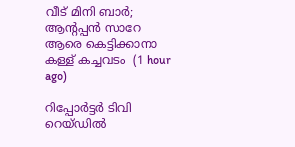വീട് മിനി ബാര്‍; ആന്റപ്പന്‍ സാറേ ആരെ കെട്ടിക്കാനാ കള്ള് കച്ചവടം  (1 hour ago)

റിപ്പോര്‍ട്ടര്‍ ടിവി റെയ്ഡില്‍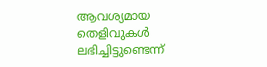ആവശ്യമായ തെളിവുകള്‍ ലഭിച്ചിട്ടുണ്ടെന്ന്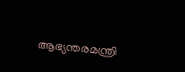ആഭ്യന്തരമന്ത്രി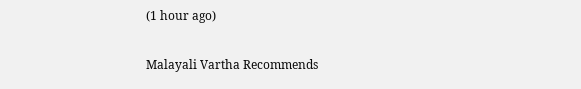(1 hour ago)

Malayali Vartha Recommends